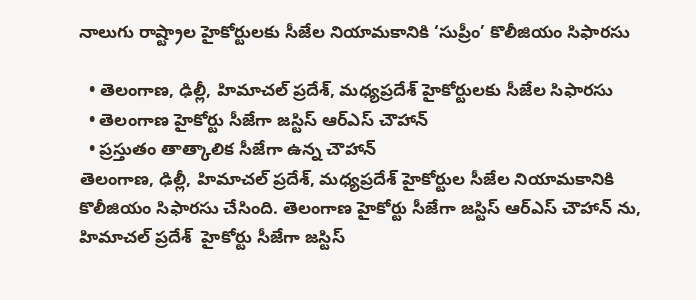నాలుగు రాష్ట్రాల హైకోర్టులకు సీజేల నియామకానికి ‘సుప్రీం’ కొలీజియం సిఫారసు

  • తెలంగాణ, ఢిల్లీ, హిమాచల్ ప్రదేశ్, మధ్యప్రదేశ్ హైకోర్టులకు సీజేల సిఫారసు
  • తెలంగాణ హైకోర్టు సీజేగా జస్టిస్ ఆర్ఎస్ చౌహాన్
  • ప్రస్తుతం తాత్కాలిక సీజేగా ఉన్న చౌహాన్
తెలంగాణ, ఢిల్లీ, హిమాచల్ ప్రదేశ్, మధ్యప్రదేశ్ హైకోర్టుల సీజేల నియామకానికి కొలీజియం సిఫారసు చేసింది. తెలంగాణ హైకోర్టు సీజేగా జస్టిస్ ఆర్ఎస్ చౌహాన్ ను, హిమాచల్ ప్రదేశ్  హైకోర్టు సీజేగా జస్టిస్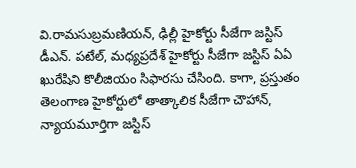వి.రామసుబ్రమణియన్, ఢిల్లీ హైకోర్టు సీజేగా జస్టిస్ డీఎన్. పటేల్, మధ్యప్రదేశ్ హైకోర్టు సీజేగా జస్టిస్ ఏఏ ఖురేషిని కొలీజియం సిఫారసు చేసింది. కాగా, ప్రస్తుతం తెలంగాణ హైకోర్టులో తాత్కాలిక సీజేగా చౌహాన్, న్యాయమూర్తిగా జస్టిస్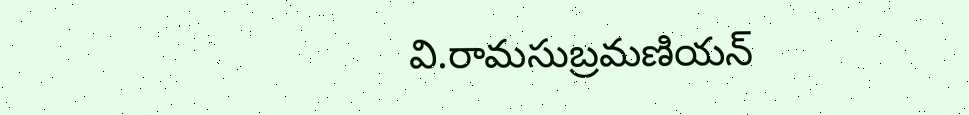వి.రామసుబ్రమణియన్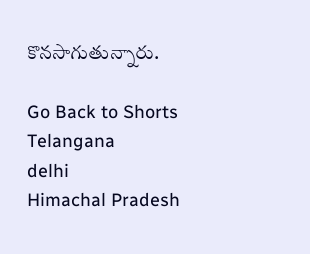కొనసాగుతున్నారు.

Go Back to Shorts
Telangana
delhi
Himachal Pradesh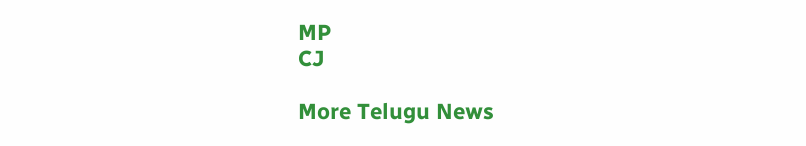MP
CJ

More Telugu News